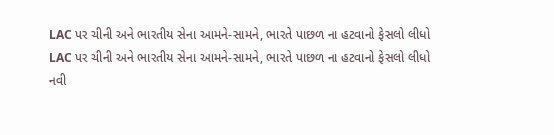LAC પર ચીની અને ભારતીય સેના આમને-સામને, ભારતે પાછળ ના હટવાનો ફેસલો લીધો
LAC પર ચીની અને ભારતીય સેના આમને-સામને, ભારતે પાછળ ના હટવાનો ફેસલો લીધો
નવી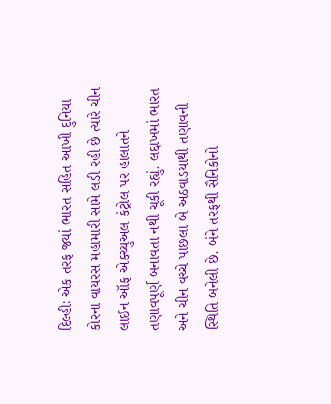દિલ્હીઃ એક તરફ જ્યાં ભારત સહિત આખી દુનિયા કોરના વાયરસ મહામારી સામે લડી રહી છે ત્યારે ચીન લાઈન ઑફ એક્ચ્યુઅલ કંટ્રોલ પર હાલાતને તણાવપૂર્ણ બનાવતા નથી ચૂકી રહ્યું. લદ્દાખમાં ભારત અને ચીન વચ્ચે પાછલા બે અઠવાડયાથી તણાવની સ્થિતિ બનેલી છે. બંને તરફથી સૈનિકોનો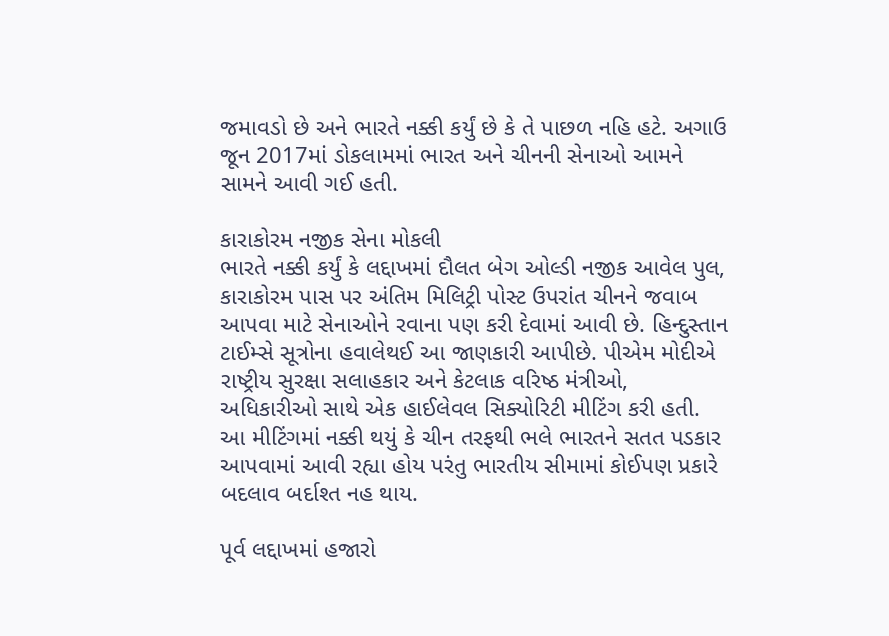જમાવડો છે અને ભારતે નક્કી કર્યું છે કે તે પાછળ નહિ હટે. અગાઉ જૂન 2017માં ડોકલામમાં ભારત અને ચીનની સેનાઓ આમને સામને આવી ગઈ હતી.

કારાકોરમ નજીક સેના મોકલી
ભારતે નક્કી કર્યું કે લદ્દાખમાં દૌલત બેગ ઓલ્ડી નજીક આવેલ પુલ, કારાકોરમ પાસ પર અંતિમ મિલિટ્રી પોસ્ટ ઉપરાંત ચીનને જવાબ આપવા માટે સેનાઓને રવાના પણ કરી દેવામાં આવી છે. હિન્દુસ્તાન ટાઈમ્સે સૂત્રોના હવાલેથઈ આ જાણકારી આપીછે. પીએમ મોદીએ રાષ્ટ્રીય સુરક્ષા સલાહકાર અને કેટલાક વરિષ્ઠ મંત્રીઓ, અધિકારીઓ સાથે એક હાઈલેવલ સિક્યોરિટી મીટિંગ કરી હતી. આ મીટિંગમાં નક્કી થયું કે ચીન તરફથી ભલે ભારતને સતત પડકાર આપવામાં આવી રહ્યા હોય પરંતુ ભારતીય સીમામાં કોઈપણ પ્રકારે બદલાવ બર્દાશ્ત નહ થાય.

પૂર્વ લદ્દાખમાં હજારો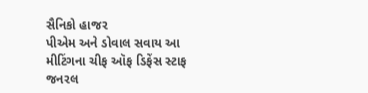સૈનિકો હાજર
પીએમ અને ડોવાલ સવાય આ મીટિંગના ચીફ ઑફ ડિફેંસ સ્ટાફ જનરલ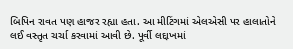બિપિન રાવત પણ હાજર રહ્યા હતા. આ મીટિંગમાં એલએસી પર હાલાતોને લઈ વસ્તૃત ચર્ચા કરવામાં આવી છે. પૂર્વી લદ્દાખમાં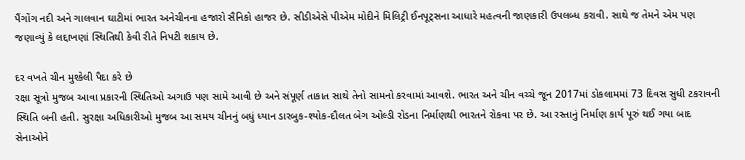પૈંગોંગ નદી અને ગાલવાન ઘાટીમાં ભારત અનેચીનના હજારો સૈનિકો હાજર છે. સીડીએસે પીએમ મોદીને મિલિટ્રી ઈનપૂટ્સના આધારે મહત્વની જાણકારી ઉપલબ્ધ કરાવી. સાથે જ તેમને એમ પણ જણાવ્યું કે લદ્દાખણાં સ્થિતિથી કેવી રીતે નિપટી શકાય છે.

દર વખતે ચીન મુશ્કેલી પૈદા કરે છે
રક્ષા સૂત્રો મુજબ આવા પ્રકારની સ્થિતિઓ અગાઉ પણ સામે આવી છે અને સંપૂર્ણ તાકાત સાથે તેનો સામનો કરવામાં આવશે. ભારત અને ચીન વચ્ચે જૂન 2017માં ડોકલામમાં 73 દિવસ સુધી ટકરાવની સ્થિતિ બની હતી. સુરક્ષા અધિકારીઓ મુજબ આ સમય ચીનનું બધું ધ્યાન ડારબુક-શ્યોક-દૌલત બેગ ઓલ્ડી રોડના નિર્માણથી ભારતને રોકવા પર છે. આ રસ્તાનું નિર્માણ કાર્ય પૂરું થઈ ગયા બાદ સેનાઓને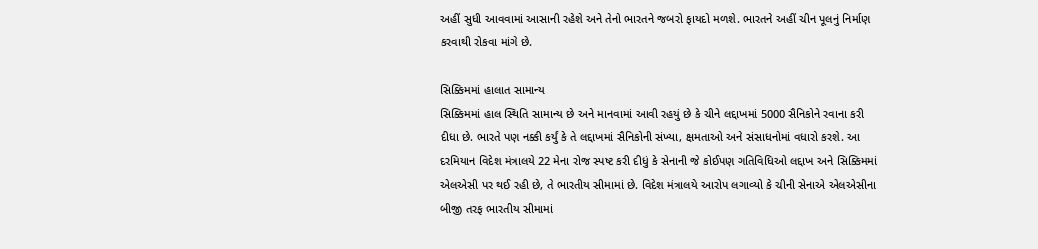અહીં સુધી આવવામાં આસાની રહેશે અને તેનો ભારતને જબરો ફાયદો મળશે. ભારતને અહીં ચીન પૂલનું નિર્માણ કરવાથી રોકવા માંગે છે.

સિક્કિમમાં હાલાત સામાન્ય
સિક્કિમમાં હાલ સ્થિતિ સામાન્ય છે અને માનવામાં આવી રહયું છે કે ચીને લદ્દાખમાં 5000 સૈનિકોને રવાના કરી દીધા છે. ભારતે પણ નક્કી કર્યું કે તે લદ્દાખમાં સૈનિકોની સંખ્યા, ક્ષમતાઓ અને સંસાધનોમાં વધારો કરશે. આ દરમિયાન વિદેશ મંત્રાલયે 22 મેના રોજ સ્પષ્ટ કરી દીધું કે સેનાની જે કોઈપણ ગતિવિધિઓ લદ્દાખ અને સિક્કિમમાં એલએસી પર થઈ રહી છે, તે ભારતીય સીમામાં છે. વિદેશ મંત્રાલયે આરોપ લગાવ્યો કે ચીની સેનાએ એલએસીના બીજી તરફ ભારતીય સીમામાં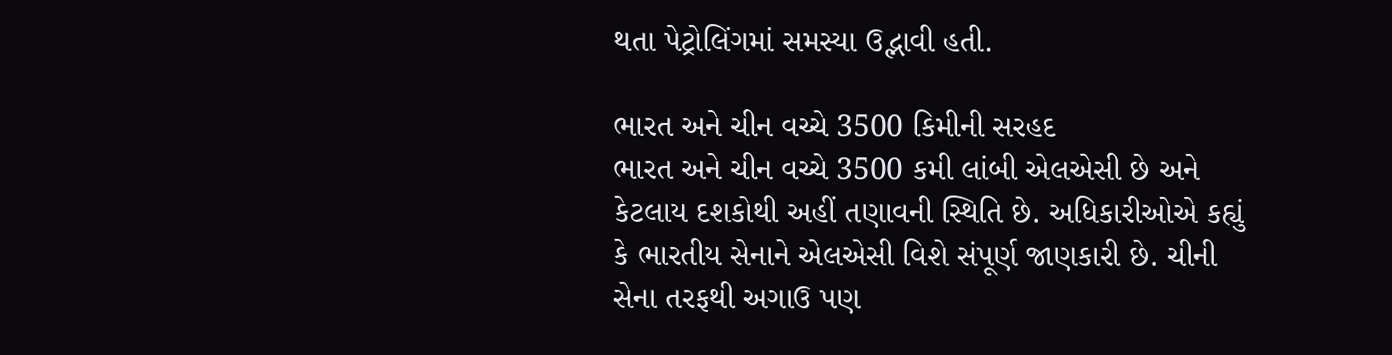થતા પેટ્રોલિંગમાં સમસ્યા ઉદ્ભાવી હતી.

ભારત અને ચીન વચ્ચે 3500 કિમીની સરહદ
ભારત અને ચીન વચ્ચે 3500 કમી લાંબી એલએસી છે અને કેટલાય દશકોથી અહીં તણાવની સ્થિતિ છે. અધિકારીઓએ કહ્યું કે ભારતીય સેનાને એલએસી વિશે સંપૂર્ણ જાણકારી છે. ચીની સેના તરફથી અગાઉ પણ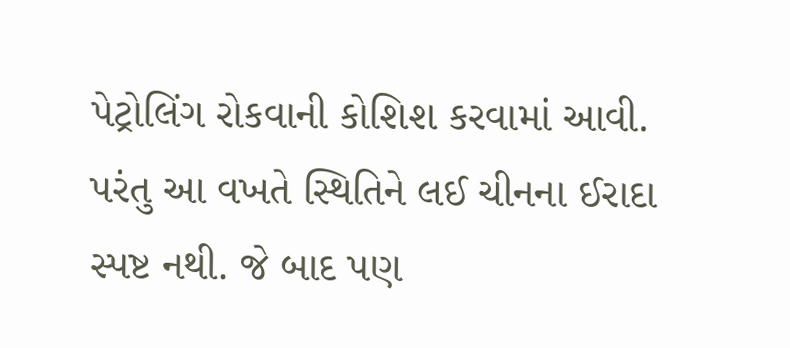પેટ્રોલિંગ રોકવાની કોશિશ કરવામાં આવી. પરંતુ આ વખતે સ્થિતિને લઈ ચીનના ઈરાદા સ્પષ્ટ નથી. જે બાદ પણ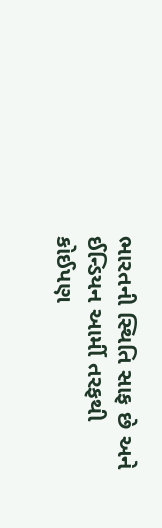ભારતની સ્થિતિ સાફ છે અને ઈન્ડિયન આર્મી તરફથી કોઈપણ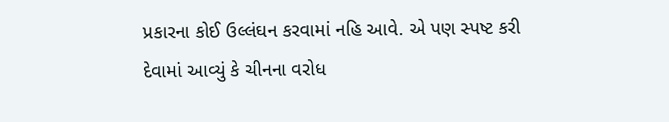પ્રકારના કોઈ ઉલ્લંઘન કરવામાં નહિ આવે. એ પણ સ્પષ્ટ કરી દેવામાં આવ્યું કે ચીનના વરોધ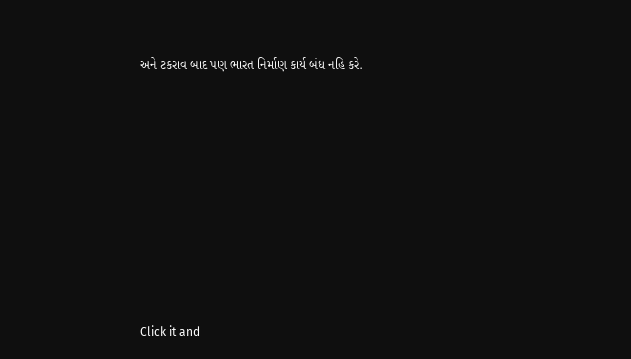અને ટકરાવ બાદ પણ ભારત નિર્માણ કાર્ય બંધ નહિ કરે.












Click it and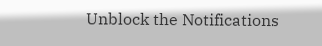Unblock the Notifications